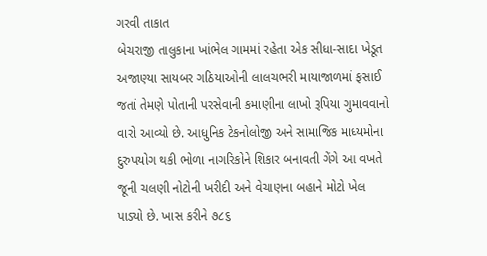ગરવી તાકાત
બેચરાજી તાલુકાના ખાંભેલ ગામમાં રહેતા એક સીધા-સાદા ખેડૂત અજાણ્યા સાયબર ગઠિયાઓની લાલચભરી માયાજાળમાં ફસાઈ જતાં તેમણે પોતાની પરસેવાની કમાણીના લાખો રૂપિયા ગુમાવવાનો વારો આવ્યો છે. આધુનિક ટેકનોલોજી અને સામાજિક માધ્યમોના દુરુપયોગ થકી ભોળા નાગરિકોને શિકાર બનાવતી ગેંગે આ વખતે જૂની ચલણી નોટોની ખરીદી અને વેચાણના બહાને મોટો ખેલ પાડ્યો છે. ખાસ કરીને ૭૮૬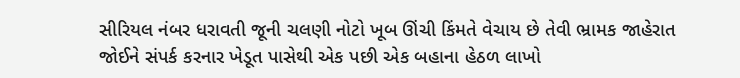સીરિયલ નંબર ધરાવતી જૂની ચલણી નોટો ખૂબ ઊંચી કિંમતે વેચાય છે તેવી ભ્રામક જાહેરાત જોઈને સંપર્ક કરનાર ખેડૂત પાસેથી એક પછી એક બહાના હેઠળ લાખો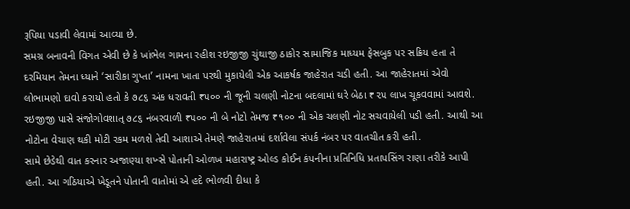રૂપિયા પડાવી લેવામાં આવ્યા છે.
સમગ્ર બનાવની વિગત એવી છે કે ખાંભેલ ગામના રહીશ રઇજીજી ચુંથાજી ઠાકોર સામાજિક માધ્યમ ફેસબુક પર સક્રિય હતા તે દરમિયાન તેમના ધ્યાને ‘સારીકા ગુપ્તા’ નામના ખાતા પરથી મુકાયેલી એક આકર્ષક જાહેરાત ચડી હતી. આ જાહેરાતમાં એવો લોભામણો દાવો કરાયો હતો કે ૭૮૬ અંક ધરાવતી ₹૫૦૦ ની જૂની ચલણી નોટના બદલામાં ઘરે બેઠા ₹૨૫ લાખ ચૂકવવામાં આવશે. રઇજીજી પાસે સંજોગોવશાત્ ૭૮૬ નંબરવાળી ₹૫૦૦ ની બે નોટો તેમજ ₹૧૦૦ ની એક ચલણી નોટ સચવાયેલી પડી હતી. આથી આ નોટોના વેચાણ થકી મોટી રકમ મળશે તેવી આશાએ તેમણે જાહેરાતમાં દર્શાવેલા સંપર્ક નંબર પર વાતચીત કરી હતી.
સામે છેડેથી વાત કરનાર અજાણ્યા શખ્સે પોતાની ઓળખ મહારાષ્ટ્ર ઓલ્ડ કોઈન કંપનીના પ્રતિનિધિ પ્રતાપસિંગ રાણા તરીકે આપી હતી. આ ગઠિયાએ ખેડૂતને પોતાની વાતોમાં એ હદે ભોળવી દીધા કે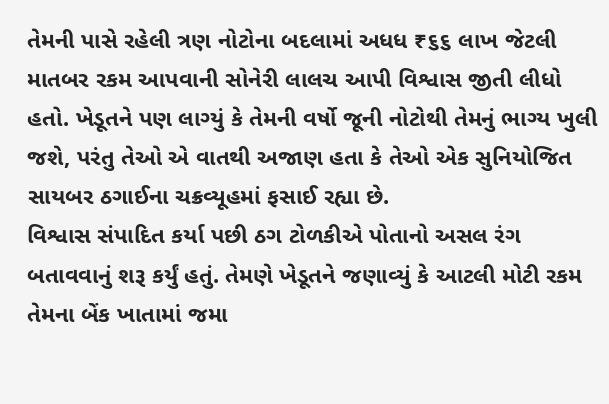તેમની પાસે રહેલી ત્રણ નોટોના બદલામાં અધધ ₹૬૬ લાખ જેટલી માતબર રકમ આપવાની સોનેરી લાલચ આપી વિશ્વાસ જીતી લીધો હતો. ખેડૂતને પણ લાગ્યું કે તેમની વર્ષો જૂની નોટોથી તેમનું ભાગ્ય ખુલી જશે, પરંતુ તેઓ એ વાતથી અજાણ હતા કે તેઓ એક સુનિયોજિત સાયબર ઠગાઈના ચક્રવ્યૂહમાં ફસાઈ રહ્યા છે.
વિશ્વાસ સંપાદિત કર્યા પછી ઠગ ટોળકીએ પોતાનો અસલ રંગ બતાવવાનું શરૂ કર્યું હતું. તેમણે ખેડૂતને જણાવ્યું કે આટલી મોટી રકમ તેમના બેંક ખાતામાં જમા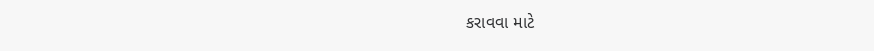કરાવવા માટે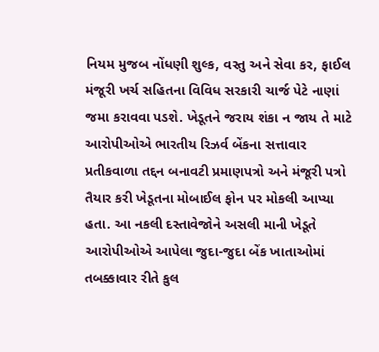નિયમ મુજબ નોંધણી શુલ્ક, વસ્તુ અને સેવા કર, ફાઈલ મંજૂરી ખર્ચ સહિતના વિવિધ સરકારી ચાર્જ પેટે નાણાં જમા કરાવવા પડશે. ખેડૂતને જરાય શંકા ન જાય તે માટે આરોપીઓએ ભારતીય રિઝર્વ બેંકના સત્તાવાર પ્રતીકવાળા તદ્દન બનાવટી પ્રમાણપત્રો અને મંજૂરી પત્રો તૈયાર કરી ખેડૂતના મોબાઈલ ફોન પર મોકલી આપ્યા હતા. આ નકલી દસ્તાવેજોને અસલી માની ખેડૂતે આરોપીઓએ આપેલા જુદા-જુદા બેંક ખાતાઓમાં તબક્કાવાર રીતે કુલ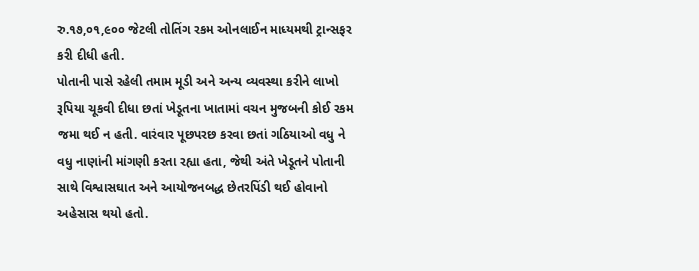રુ.૧૭,૦૧,૯૦૦ જેટલી તોતિંગ રકમ ઓનલાઈન માધ્યમથી ટ્રાન્સફર કરી દીધી હતી.
પોતાની પાસે રહેલી તમામ મૂડી અને અન્ય વ્યવસ્થા કરીને લાખો રૂપિયા ચૂકવી દીધા છતાં ખેડૂતના ખાતામાં વચન મુજબની કોઈ રકમ જમા થઈ ન હતી. વારંવાર પૂછપરછ કરવા છતાં ગઠિયાઓ વધુ ને વધુ નાણાંની માંગણી કરતા રહ્યા હતા, જેથી અંતે ખેડૂતને પોતાની સાથે વિશ્વાસઘાત અને આયોજનબદ્ધ છેતરપિંડી થઈ હોવાનો અહેસાસ થયો હતો.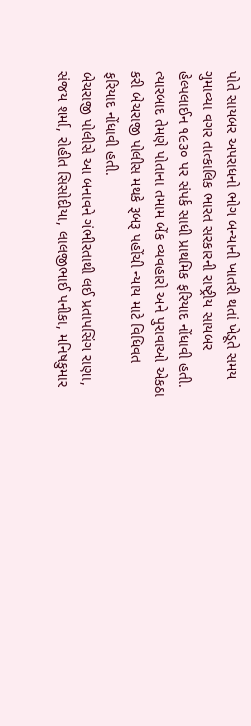પોતે સાયબર અપરાધનો ભોગ બન્યાની ખાતરી થતાં ખેડૂતે સમય ગુમાવ્યા વગર તાત્કાલિક ભારત સરકારની રાષ્ટ્રીય સાયબર હેલ્પલાઈન ૧૯૩૦ પર સંપર્ક સાધી પ્રાથમિક ફરિયાદ નોંધાવી હતી. ત્યારબાદ તેમણે પોતાના તમામ બેંક વ્યવહારો અને પુરાવાઓ એકઠા કરી બેચરાજી પોલીસ મથકે રૂબરૂ પહોંચી ન્યાય માટે વિધિવત ફરિયાદ નોંધાવી હતી.
બેચરાજી પોલીસે આ બનાવને ગંભીરતાથી લઈ પ્રતાપસિંગ રાણા, સંજય શર્મા, રોહીત સિસોદીયા, લાલજીભાઈ પનીકા, મનિષકુમાર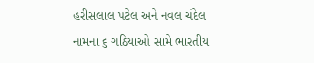હરીસલાલ પટેલ અને નવલ ચંદેલ નામના ૬ ગઠિયાઓ સામે ભારતીય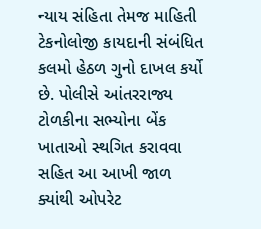ન્યાય સંહિતા તેમજ માહિતી ટેકનોલોજી કાયદાની સંબંધિત કલમો હેઠળ ગુનો દાખલ કર્યો છે. પોલીસે આંતરરાજ્ય ટોળકીના સભ્યોના બેંક ખાતાઓ સ્થગિત કરાવવા સહિત આ આખી જાળ ક્યાંથી ઓપરેટ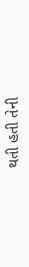થતી હતી તેની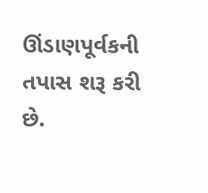ઊંડાણપૂર્વકની તપાસ શરૂ કરી છે.